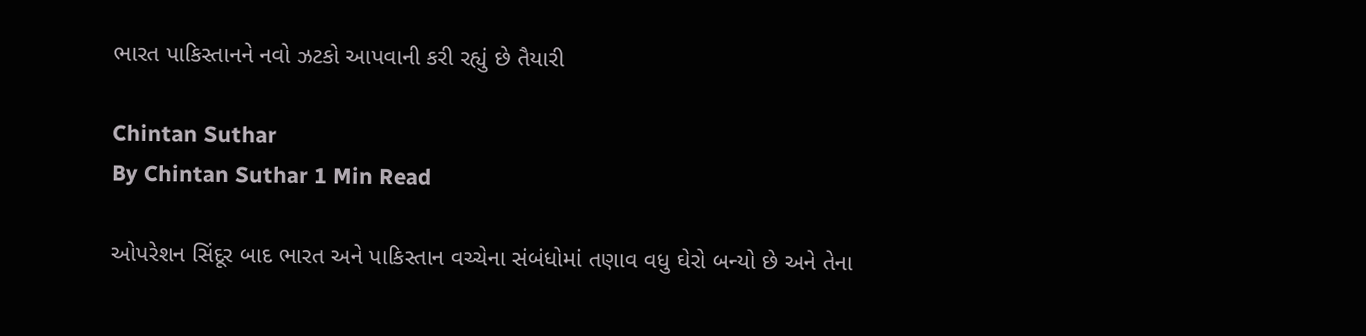ભારત પાકિસ્તાનને નવો ઝટકો આપવાની કરી રહ્યું છે તૈયારી

Chintan Suthar
By Chintan Suthar 1 Min Read

ઓપરેશન સિંદૂર બાદ ભારત અને પાકિસ્તાન વચ્ચેના સંબંધોમાં તણાવ વધુ ઘેરો બન્યો છે અને તેના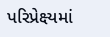પરિપ્રેક્ષ્યમાં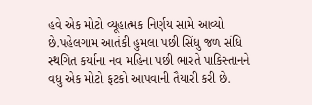હવે એક મોટો વ્યૂહાત્મક નિર્ણય સામે આવ્યો છે.પહેલગામ આતંકી હુમલા પછી સિંધુ જળ સંધિ સ્થગિત કર્યાના નવ મહિના પછી ભારતે પાકિસ્તાનને વધુ એક મોટો ફટકો આપવાની તૈયારી કરી છે.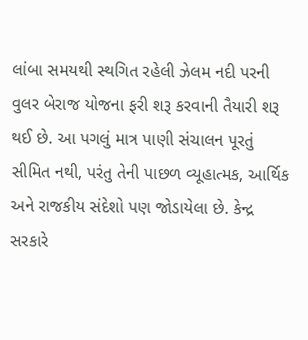લાંબા સમયથી સ્થગિત રહેલી ઝેલમ નદી પરની વુલર બેરાજ યોજના ફરી શરૂ કરવાની તૈયારી શરૂ થઈ છે. આ પગલું માત્ર પાણી સંચાલન પૂરતું સીમિત નથી, પરંતુ તેની પાછળ વ્યૂહાત્મક, આર્થિક અને રાજકીય સંદેશો પણ જોડાયેલા છે. કેન્દ્ર સરકારે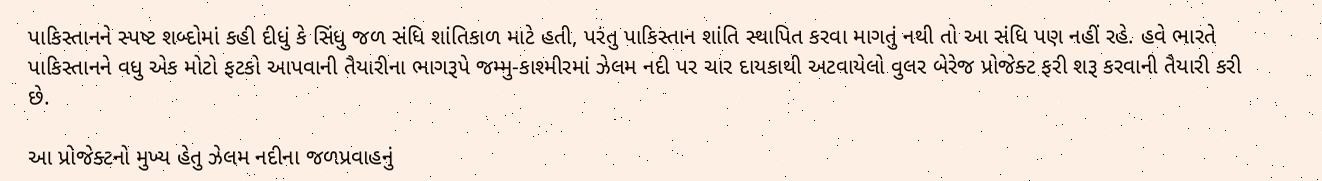પાકિસ્તાનને સ્પષ્ટ શબ્દોમાં કહી દીધું કે સિંધુ જળ સંધિ શાંતિકાળ માટે હતી, પરંતુ પાકિસ્તાન શાંતિ સ્થાપિત કરવા માગતું નથી તો આ સંધિ પણ નહીં રહે. હવે ભારતે પાકિસ્તાનને વધુ એક મોટો ફટકો આપવાની તૈયારીના ભાગરૂપે જમ્મુ-કાશ્મીરમાં ઝેલમ નદી પર ચાર દાયકાથી અટવાયેલો વુલર બેરેજ પ્રોજેક્ટ ફરી શરૂ કરવાની તૈયારી કરી છે.

આ પ્રોજેક્ટનો મુખ્ય હેતુ ઝેલમ નદીના જળપ્રવાહનું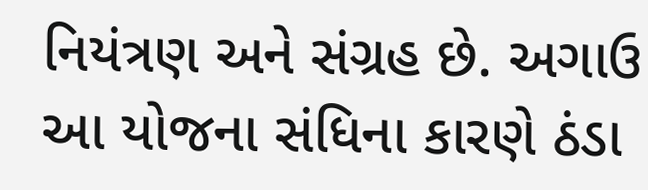નિયંત્રણ અને સંગ્રહ છે. અગાઉ આ યોજના સંધિના કારણે ઠંડા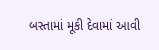બસ્તામાં મૂકી દેવામાં આવી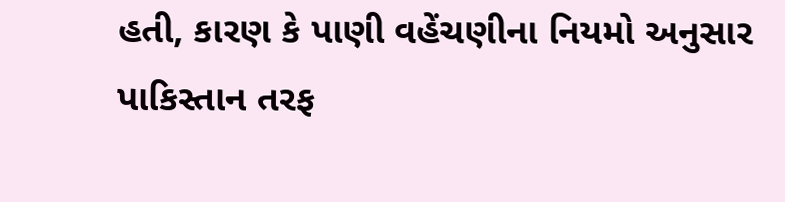હતી, કારણ કે પાણી વહેંચણીના નિયમો અનુસાર પાકિસ્તાન તરફ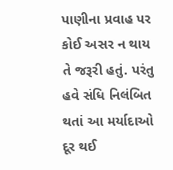પાણીના પ્રવાહ પર કોઈ અસર ન થાય તે જરૂરી હતું. પરંતુ હવે સંધિ નિલંબિત થતાં આ મર્યાદાઓ દૂર થઈ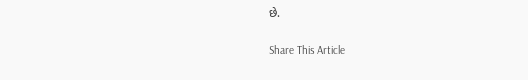છે.

Share This Article